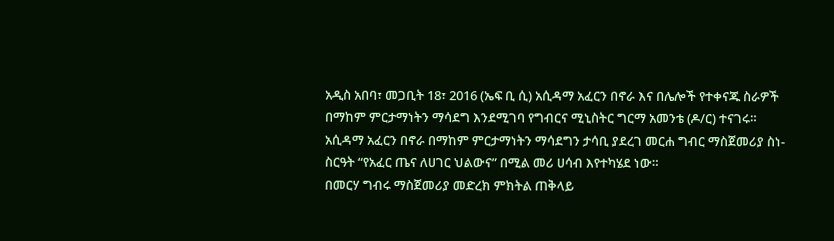አዲስ አበባ፣ መጋቢት 18፣ 2016 (ኤፍ ቢ ሲ) አሲዳማ አፈርን በኖራ እና በሌሎች የተቀናጁ ስራዎች በማከም ምርታማነትን ማሳደግ እንደሚገባ የግብርና ሚኒስትር ግርማ አመንቴ (ዶ/ር) ተናገሩ።
አሲዳማ አፈርን በኖራ በማከም ምርታማነትን ማሳደግን ታሳቢ ያደረገ መርሐ ግብር ማስጀመሪያ ስነ-ስርዓት “የአፈር ጤና ለሀገር ህልውና” በሚል መሪ ሀሳብ እየተካሄደ ነው።
በመርሃ ግብሩ ማስጀመሪያ መድረክ ምክትል ጠቅላይ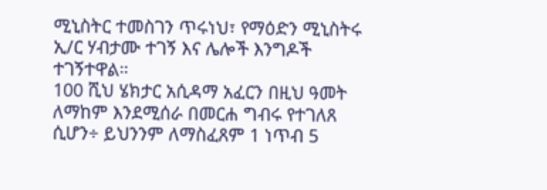ሚኒስትር ተመስገን ጥሩነህ፣ የማዕድን ሚኒስትሩ ኢ/ር ሃብታሙ ተገኝ እና ሌሎች እንግዶች ተገኝተዋል።
100 ሺህ ሄክታር አሲዳማ አፈርን በዚህ ዓመት ለማከም እንደሚሰራ በመርሐ ግብሩ የተገለጸ ሲሆን÷ ይህንንም ለማስፈጸም 1 ነጥብ 5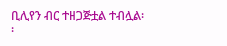ቢሊየን ብር ተዘጋጅቷል ተብሏል፡፡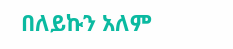በለይኩን አለም